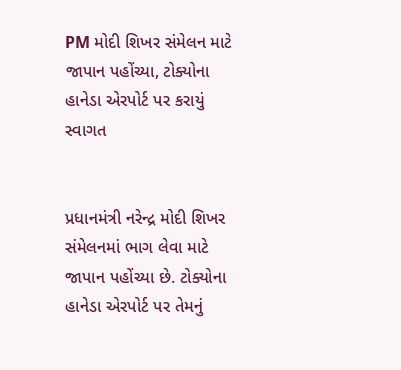PM મોદી શિખર સંમેલન માટે જાપાન પહોંચ્યા, ટોક્યોના હાનેડા એરપોર્ટ પર કરાયું સ્વાગત


પ્રધાનમંત્રી નરેન્દ્ર મોદી શિખર સંમેલનમાં ભાગ લેવા માટે જાપાન પહોંચ્યા છે. ટોક્યોના હાનેડા એરપોર્ટ પર તેમનું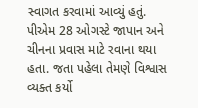સ્વાગત કરવામાં આવ્યું હતું. પીએમ 28 ઓગસ્ટે જાપાન અને ચીનના પ્રવાસ માટે રવાના થયા હતા. જતા પહેલા તેમણે વિશ્વાસ વ્યક્ત કર્યો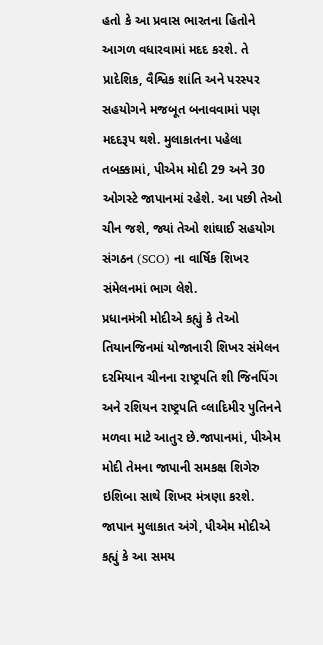હતો કે આ પ્રવાસ ભારતના હિતોને આગળ વધારવામાં મદદ કરશે. તે પ્રાદેશિક, વૈશ્વિક શાંતિ અને પરસ્પર સહયોગને મજબૂત બનાવવામાં પણ મદદરૂપ થશે. મુલાકાતના પહેલા તબક્કામાં, પીએમ મોદી 29 અને 30 ઓગસ્ટે જાપાનમાં રહેશે. આ પછી તેઓ ચીન જશે, જ્યાં તેઓ શાંઘાઈ સહયોગ સંગઠન (SCO) ના વાર્ષિક શિખર સંમેલનમાં ભાગ લેશે.
પ્રધાનમંત્રી મોદીએ કહ્યું કે તેઓ તિયાનજિનમાં યોજાનારી શિખર સંમેલન દરમિયાન ચીનના રાષ્ટ્રપતિ શી જિનપિંગ અને રશિયન રાષ્ટ્રપતિ વ્લાદિમીર પુતિનને મળવા માટે આતુર છે.જાપાનમાં, પીએમ મોદી તેમના જાપાની સમકક્ષ શિગેરુ ઇશિબા સાથે શિખર મંત્રણા કરશે. જાપાન મુલાકાત અંગે, પીએમ મોદીએ કહ્યું કે આ સમય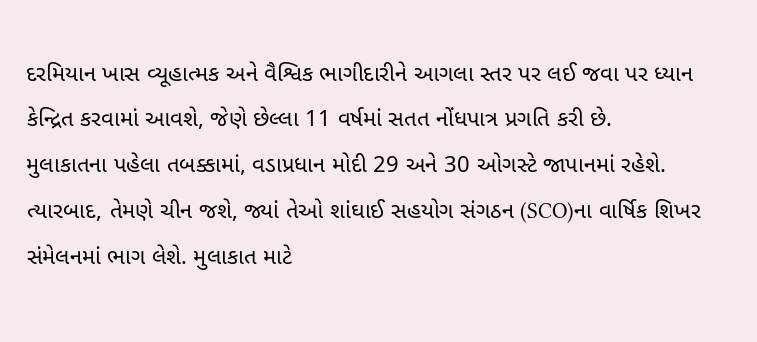દરમિયાન ખાસ વ્યૂહાત્મક અને વૈશ્વિક ભાગીદારીને આગલા સ્તર પર લઈ જવા પર ધ્યાન કેન્દ્રિત કરવામાં આવશે, જેણે છેલ્લા 11 વર્ષમાં સતત નોંધપાત્ર પ્રગતિ કરી છે.
મુલાકાતના પહેલા તબક્કામાં, વડાપ્રધાન મોદી 29 અને 30 ઓગસ્ટે જાપાનમાં રહેશે. ત્યારબાદ, તેમણે ચીન જશે, જ્યાં તેઓ શાંઘાઈ સહયોગ સંગઠન (SCO)ના વાર્ષિક શિખર સંમેલનમાં ભાગ લેશે. મુલાકાત માટે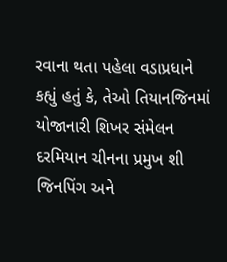રવાના થતા પહેલા વડાપ્રધાને કહ્યું હતું કે, તેઓ તિયાનજિનમાં યોજાનારી શિખર સંમેલન દરમિયાન ચીનના પ્રમુખ શી જિનપિંગ અને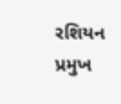રશિયન પ્રમુખ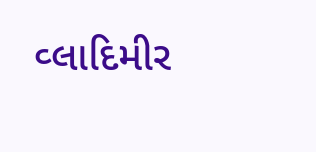વ્લાદિમીર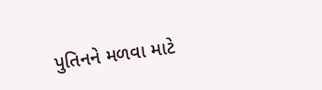પુતિનને મળવા માટે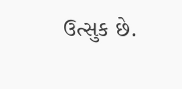ઉત્સુક છે.